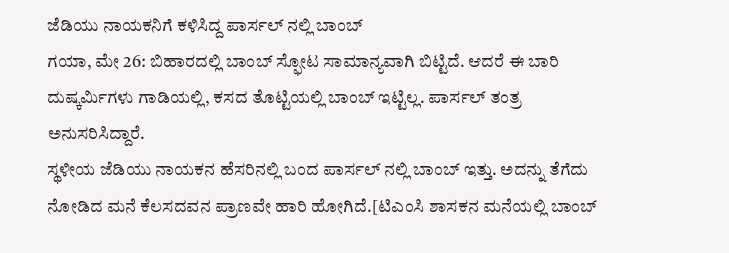ಜೆಡಿಯು ನಾಯಕನಿಗೆ ಕಳಿಸಿದ್ದ ಪಾರ್ಸಲ್ ನಲ್ಲಿ ಬಾಂಬ್
ಗಯಾ, ಮೇ 26: ಬಿಹಾರದಲ್ಲಿ ಬಾಂಬ್ ಸ್ಫೋಟ ಸಾಮಾನ್ಯವಾಗಿ ಬಿಟ್ಟಿದೆ. ಆದರೆ ಈ ಬಾರಿ ದುಷ್ಕರ್ಮಿಗಳು ಗಾಡಿಯಲ್ಲಿ, ಕಸದ ತೊಟ್ಟಿಯಲ್ಲಿ ಬಾಂಬ್ ಇಟ್ಟಿಲ್ಲ. ಪಾರ್ಸಲ್ ತಂತ್ರ ಅನುಸರಿಸಿದ್ದಾರೆ.
ಸ್ಥಳೀಯ ಜೆಡಿಯು ನಾಯಕನ ಹೆಸರಿನಲ್ಲಿ ಬಂದ ಪಾರ್ಸಲ್ ನಲ್ಲಿ ಬಾಂಬ್ ಇತ್ತು. ಅದನ್ನು ತೆಗೆದು ನೋಡಿದ ಮನೆ ಕೆಲಸದವನ ಪ್ರಾಣವೇ ಹಾರಿ ಹೋಗಿದೆ.[ಟಿಎಂಸಿ ಶಾಸಕನ ಮನೆಯಲ್ಲಿ ಬಾಂಬ್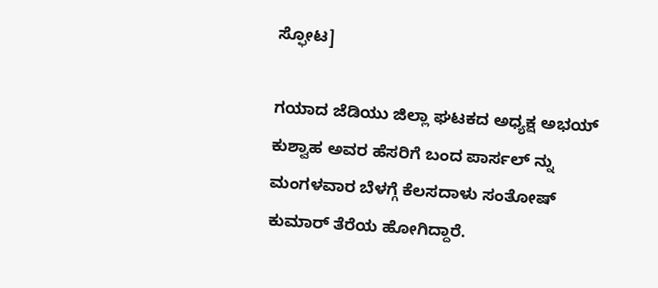ಸ್ಫೋಟ]

ಗಯಾದ ಜೆಡಿಯು ಜಿಲ್ಲಾ ಘಟಕದ ಅಧ್ಯಕ್ಷ ಅಭಯ್ ಕುಶ್ವಾಹ ಅವರ ಹೆಸರಿಗೆ ಬಂದ ಪಾರ್ಸಲ್ ನ್ನು ಮಂಗಳವಾರ ಬೆಳಗ್ಗೆ ಕೆಲಸದಾಳು ಸಂತೋಷ್ ಕುಮಾರ್ ತೆರೆಯ ಹೋಗಿದ್ದಾರೆ.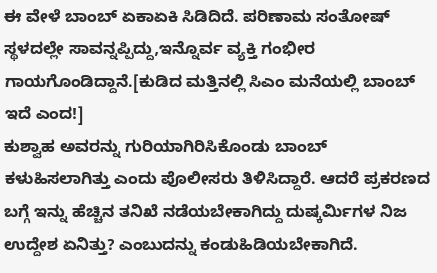ಈ ವೇಳೆ ಬಾಂಬ್ ಏಕಾಏಕಿ ಸಿಡಿದಿದೆ. ಪರಿಣಾಮ ಸಂತೋಷ್ ಸ್ಥಳದಲ್ಲೇ ಸಾವನ್ನಪ್ಪಿದ್ದು,ಇನ್ನೊರ್ವ ವ್ಯಕ್ತಿ ಗಂಭೀರ ಗಾಯಗೊಂಡಿದ್ದಾನೆ.[ಕುಡಿದ ಮತ್ತಿನಲ್ಲಿ ಸಿಎಂ ಮನೆಯಲ್ಲಿ ಬಾಂಬ್ ಇದೆ ಎಂದ!]
ಕುಶ್ವಾಹ ಅವರನ್ನು ಗುರಿಯಾಗಿರಿಸಿಕೊಂಡು ಬಾಂಬ್ ಕಳುಹಿಸಲಾಗಿತ್ತು ಎಂದು ಪೊಲೀಸರು ತಿಳಿಸಿದ್ದಾರೆ. ಆದರೆ ಪ್ರಕರಣದ ಬಗ್ಗೆ ಇನ್ನು ಹೆಚ್ಚಿನ ತನಿಖೆ ನಡೆಯಬೇಕಾಗಿದ್ದು ದುಷ್ಕರ್ಮಿಗಳ ನಿಜ ಉದ್ದೇಶ ಏನಿತ್ತು? ಎಂಬುದನ್ನು ಕಂಡುಹಿಡಿಯಬೇಕಾಗಿದೆ.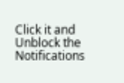Click it and Unblock the Notifications